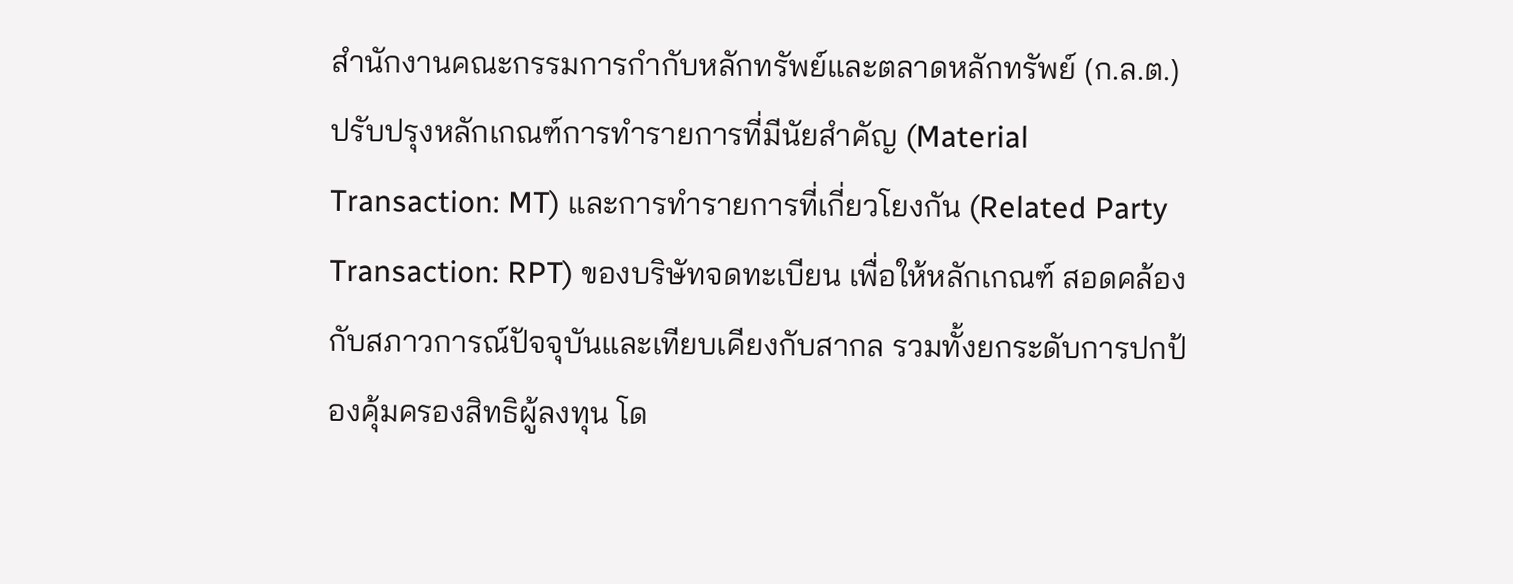สำนักงานคณะกรรมการกำกับหลักทรัพย์และตลาดหลักทรัพย์ (ก.ล.ต.) ปรับปรุงหลักเกณฑ์การทำรายการที่มีนัยสำคัญ (Material Transaction: MT) และการทำรายการที่เกี่ยวโยงกัน (Related Party Transaction: RPT) ของบริษัทจดทะเบียน เพื่อให้หลักเกณฑ์ สอดคล้องกับสภาวการณ์ปัจจุบันและเทียบเคียงกับสากล รวมทั้งยกระดับการปกป้องคุ้มครองสิทธิผู้ลงทุน โด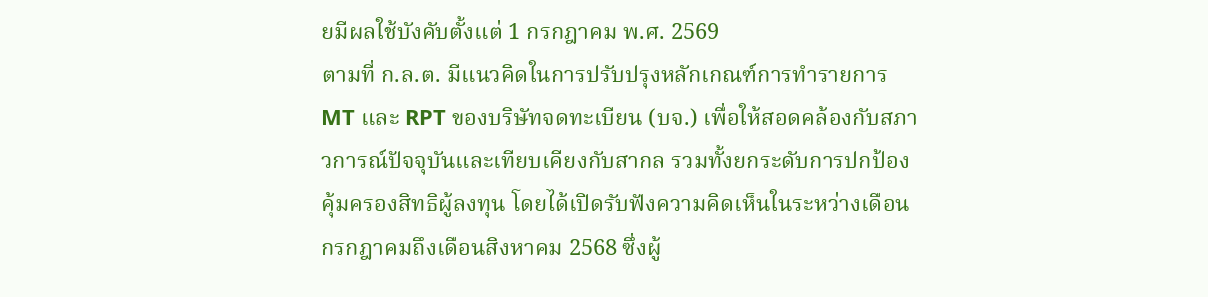ยมีผลใช้บังคับตั้งแต่ 1 กรกฎาคม พ.ศ. 2569
ตามที่ ก.ล.ต. มีแนวคิดในการปรับปรุงหลักเกณฑ์การทำรายการ MT และ RPT ของบริษัทจดทะเบียน (บจ.) เพื่อให้สอดคล้องกับสภาวการณ์ปัจจุบันและเทียบเคียงกับสากล รวมทั้งยกระดับการปกป้องคุ้มครองสิทธิผู้ลงทุน โดยได้เปิดรับฟังความคิดเห็นในระหว่างเดือนกรกฎาคมถึงเดือนสิงหาคม 2568 ซึ่งผู้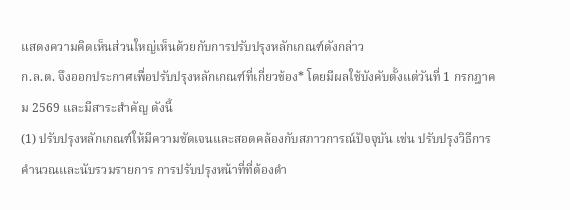แสดงความคิดเห็นส่วนใหญ่เห็นด้วยกับการปรับปรุงหลักเกณฑ์ดังกล่าว
ก.ล.ต. จึงออกประกาศเพื่อปรับปรุงหลักเกณฑ์ที่เกี่ยวข้อง* โดยมีผลใช้บังคับตั้งแต่วันที่ 1 กรกฎาคม 2569 และมีสาระสำคัญ ดังนี้
(1) ปรับปรุงหลักเกณฑ์ให้มีความชัดเจนและสอดคล้องกับสภาวการณ์ปัจจุบัน เช่น ปรับปรุงวิธีการคำนวณและนับรวมรายการ การปรับปรุงหน้าที่ที่ต้องดำ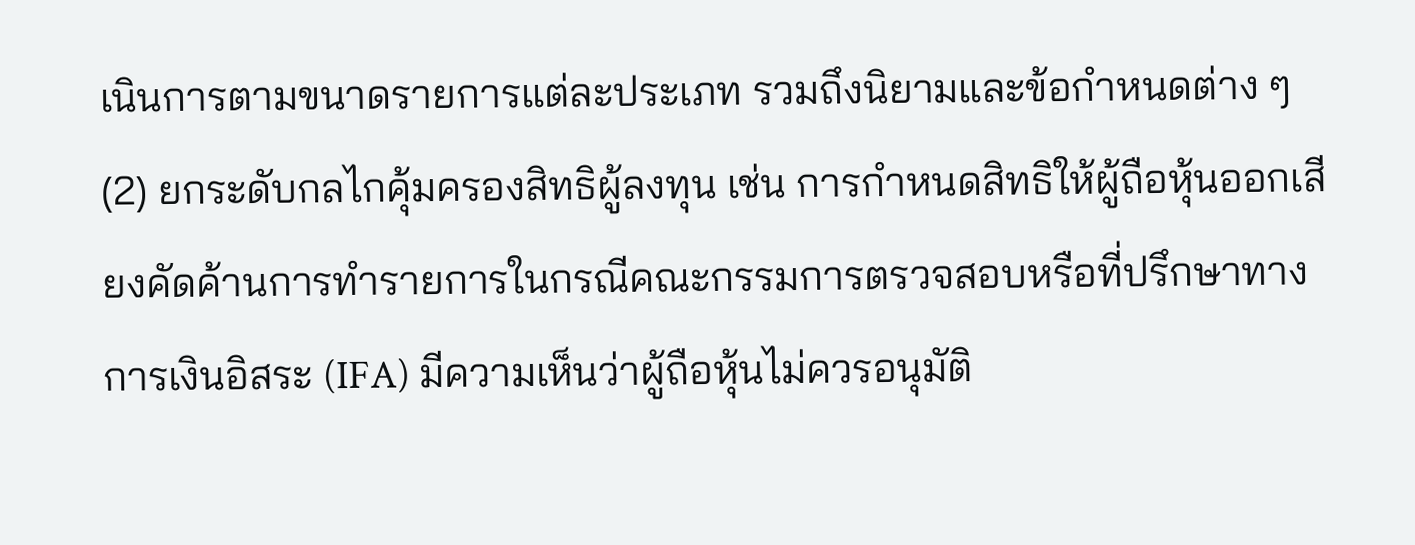เนินการตามขนาดรายการแต่ละประเภท รวมถึงนิยามและข้อกำหนดต่าง ๆ
(2) ยกระดับกลไกคุ้มครองสิทธิผู้ลงทุน เช่น การกำหนดสิทธิให้ผู้ถือหุ้นออกเสียงคัดค้านการทำรายการในกรณีคณะกรรมการตรวจสอบหรือที่ปรึกษาทางการเงินอิสระ (IFA) มีความเห็นว่าผู้ถือหุ้นไม่ควรอนุมัติ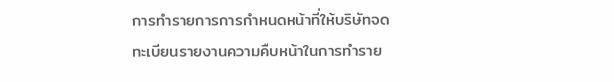การทำรายการการกำหนดหน้าที่ให้บริษัทจดทะเบียนรายงานความคืบหน้าในการทำราย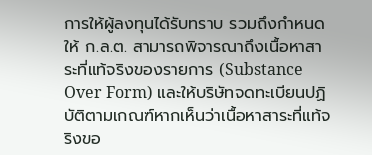การให้ผู้ลงทุนได้รับทราบ รวมถึงกำหนดให้ ก.ล.ต. สามารถพิจารณาถึงเนื้อหาสาระที่แท้จริงของรายการ (Substance Over Form) และให้บริษัทจดทะเบียนปฏิบัติตามเกณฑ์หากเห็นว่าเนื้อหาสาระที่แท้จริงขอ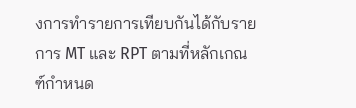งการทำรายการเทียบกันได้กับรายการ MT และ RPT ตามที่หลักเกณฑ์กำหนด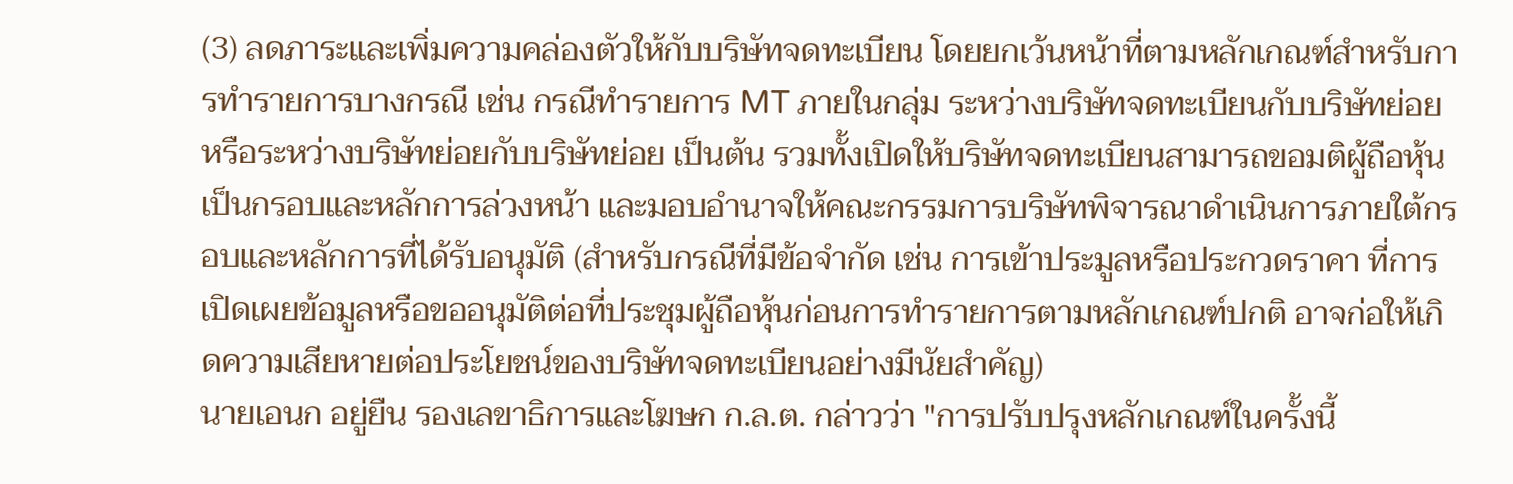(3) ลดภาระและเพิ่มความคล่องตัวให้กับบริษัทจดทะเบียน โดยยกเว้นหน้าที่ตามหลักเกณฑ์สำหรับการทำรายการบางกรณี เช่น กรณีทำรายการ MT ภายในกลุ่ม ระหว่างบริษัทจดทะเบียนกับบริษัทย่อย หรือระหว่างบริษัทย่อยกับบริษัทย่อย เป็นต้น รวมทั้งเปิดให้บริษัทจดทะเบียนสามารถขอมติผู้ถือหุ้นเป็นกรอบและหลักการล่วงหน้า และมอบอำนาจให้คณะกรรมการบริษัทพิจารณาดำเนินการภายใต้กรอบและหลักการที่ได้รับอนุมัติ (สำหรับกรณีที่มีข้อจำกัด เช่น การเข้าประมูลหรือประกวดราคา ที่การเปิดเผยข้อมูลหรือขออนุมัติต่อที่ประชุมผู้ถือหุ้นก่อนการทำรายการตามหลักเกณฑ์ปกติ อาจก่อให้เกิดความเสียหายต่อประโยชน์ของบริษัทจดทะเบียนอย่างมีนัยสำคัญ)
นายเอนก อยู่ยืน รองเลขาธิการและโฆษก ก.ล.ต. กล่าวว่า "การปรับปรุงหลักเกณฑ์ในครั้งนี้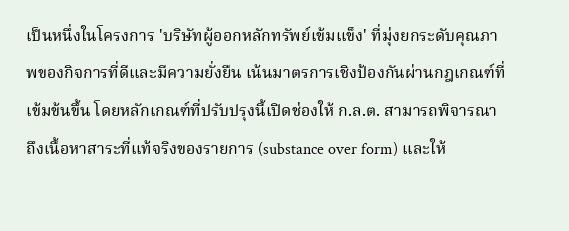เป็นหนึ่งในโครงการ 'บริษัทผู้ออกหลักทรัพย์เข้มแข็ง' ที่มุ่งยกระดับคุณภาพของกิจการที่ดีและมีความยั่งยืน เน้นมาตรการเชิงป้องกันผ่านกฎเกณฑ์ที่เข้มข้นขึ้น โดยหลักเกณฑ์ที่ปรับปรุงนี้เปิดช่องให้ ก.ล.ต. สามารถพิจารณาถึงเนื้อหาสาระที่แท้จริงของรายการ (substance over form) และให้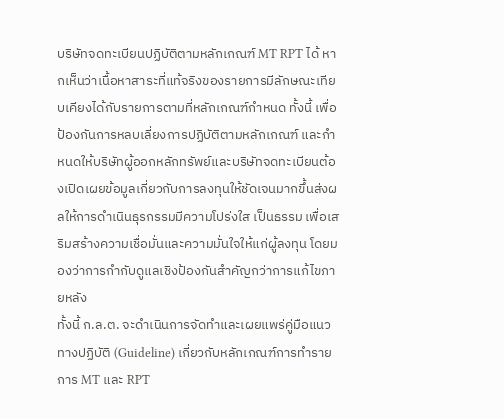บริษัทจดทะเบียนปฏิบัติตามหลักเกณฑ์ MT RPT ได้ หากเห็นว่าเนื้อหาสาระที่แท้จริงของรายการมีลักษณะเทียบเคียงได้กับรายการตามที่หลักเกณฑ์กำหนด ทั้งนี้ เพื่อป้องกันการหลบเลี่ยงการปฏิบัติตามหลักเกณฑ์ และกำหนดให้บริษัทผู้ออกหลักทรัพย์และบริษัทจดทะเบียนต้องเปิดเผยข้อมูลเกี่ยวกับการลงทุนให้ชัดเจนมากขึ้นส่งผลให้การดำเนินธุรกรรมมีความโปร่งใส เป็นธรรม เพื่อเสริมสร้างความเชื่อมั่นและความมั่นใจให้แก่ผู้ลงทุน โดยมองว่าการกำกับดูแลเชิงป้องกันสำคัญกว่าการแก้ไขภายหลัง
ทั้งนี้ ก.ล.ต. จะดำเนินการจัดทำและเผยแพร่คู่มือแนวทางปฏิบัติ (Guideline) เกี่ยวกับหลักเกณฑ์การทำรายการ MT และ RPT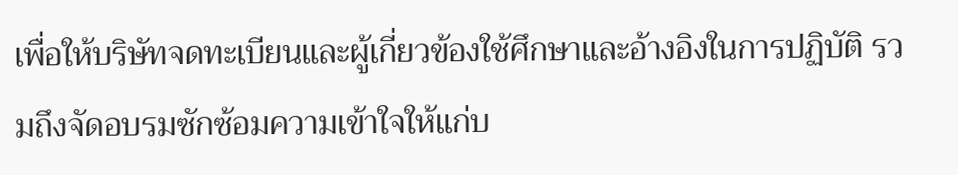เพื่อให้บริษัทจดทะเบียนและผู้เกี่ยวข้องใช้ศึกษาและอ้างอิงในการปฏิบัติ รวมถึงจัดอบรมซักซ้อมความเข้าใจให้แก่บ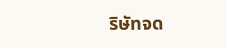ริษัทจด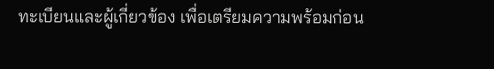ทะเบียนและผู้เกี่ยวข้อง เพื่อเตรียมความพร้อมก่อน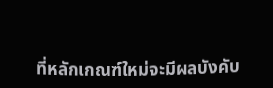ที่หลักเกณฑ์ใหม่จะมีผลบังคับ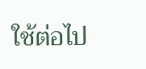ใช้ต่อไป